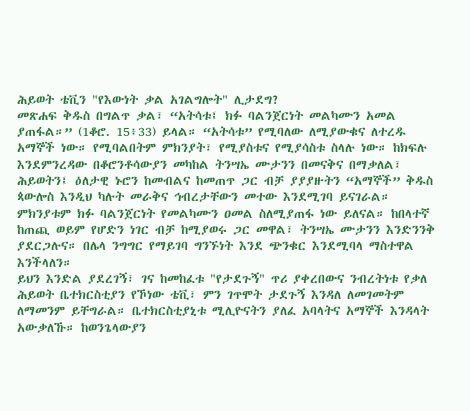ሕይወት ቴቪን "የእውነት ቃል አገልግሎት" ሊታደግ?
መጽሐፍ ቅዱስ በግልጥ ቃል፣ “አትሳቱ፤ ክፉ ባልንጀርነት መልካሙን አመል ያጠፋል።” (1ቆሮ. 15፥33) ይላል። “አትሳቱ” የሚባለው ለሚያውቁና ለተረዱ አማኞች ነው። የሚባልበትም ምክንያት፣ የሚያስቱና የሚያሳስቱ ስላሉ ነው። ከክፍሉ እንደምንረዳው በቆሮንቶሳውያን መካከል ትንሣኤ ሙታንን በመናቅና በማቃለል፣ ሕይወትን፤ ዕለታዊ ኑሮን ከመብልና ከመጠጥ ጋር ብቻ ያያያዙትን “አማኞች” ቅዱስ ጳውሎስ እንዲህ ካሉት መራቅና ኅብረታቸውን መተው እንደሚገባ ይናገራል። ምክንያቱም ክፉ ባልንጀርነት የመልካሙን ዐመል ስለሚያጠፋ ነው ይለናል። ከበላተኛ ከጠጪ ወይም የሆድን ነገር ብቻ ከሚያወሩ ጋር መዋል፣ ትንሣኤ ሙታንን እንድንንቅ ያደርጋሉና። በሌላ ንግግር የማይገባ ግንኙነት እንደ ጭንቁር እንደሚባላ ማስተዋል እንችላለን።
ይህን እንድል ያደረገኝ፣ ገና ከመከፈቱ "የታደጉኝ" ጥሪ ያቀረበውና ንብረትነቱ የቃለ ሕይወት ቤተክርስቲያን የኾነው ቴቪ፣ ምን ገጥሞት ታደጉኝ እንዳለ ለመገመትም ለማመንም ይቸግራል። ቤተክርስቲያኒቱ ሚሊዮናትን ያለፈ አባላትና አማኞች እንዳላት አውቃለኹ። ከወንጌላውያን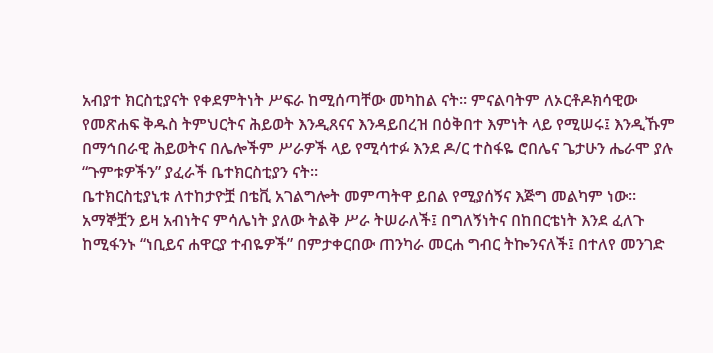አብያተ ክርስቲያናት የቀደምትነት ሥፍራ ከሚሰጣቸው መካከል ናት። ምናልባትም ለኦርቶዶክሳዊው የመጽሐፍ ቅዱስ ትምህርትና ሕይወት እንዲጸናና እንዳይበረዝ በዕቅበተ እምነት ላይ የሚሠሩ፤ እንዲኹም በማኅበራዊ ሕይወትና በሌሎችም ሥራዎች ላይ የሚሳተፉ እንደ ዶ/ር ተስፋዬ ሮበሌና ጌታሁን ሔራሞ ያሉ “ጉምቱዎችን” ያፈራች ቤተክርስቲያን ናት።
ቤተክርስቲያኒቱ ለተከታዮቿ በቴቪ አገልግሎት መምጣትዋ ይበል የሚያሰኝና እጅግ መልካም ነው። አማኞቿን ይዛ አብነትና ምሳሌነት ያለው ትልቅ ሥራ ትሠራለች፤ በግለኝነትና በከበርቴነት እንደ ፈለጉ ከሚፋንኑ “ነቢይና ሐዋርያ ተብዬዎች” በምታቀርበው ጠንካራ መርሐ ግብር ትኰንናለች፤ በተለየ መንገድ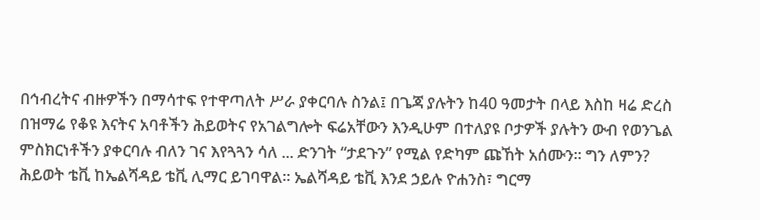በኅብረትና ብዙዎችን በማሳተፍ የተዋጣለት ሥራ ያቀርባሉ ስንል፤ በጌጃ ያሉትን ከ40 ዓመታት በላይ እስከ ዛሬ ድረስ በዝማሬ የቆዩ እናትና አባቶችን ሕይወትና የአገልግሎት ፍሬአቸውን እንዲሁም በተለያዩ ቦታዎች ያሉትን ውብ የወንጌል ምስክርነቶችን ያቀርባሉ ብለን ገና እየጓጓን ሳለ ... ድንገት “ታደጉን” የሚል የድካም ጩኸት አሰሙን። ግን ለምን?
ሕይወት ቴቪ ከኤልሻዳይ ቴቪ ሊማር ይገባዋል። ኤልሻዳይ ቴቪ እንደ ኃይሉ ዮሐንስ፣ ግርማ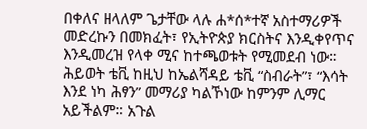በቀለና ዘላለም ጌታቸው ላሉ ሐ*ሰ*ተኛ አስተማሪዎች መድረኩን በመክፈት፣ የኢትዮጵያ ክርስትና እንዲቀየጥና እንዲመረዝ የላቀ ሚና ከተጫወቱት የሚመደብ ነው። ሕይወት ቴቪ ከዚህ ከኤልሻዳይ ቴቪ “ስብራት”፣ “እሳት እንደ ነካ ሕፃን” መማሪያ ካልኾነው ከምንም ሊማር አይችልም። አጉል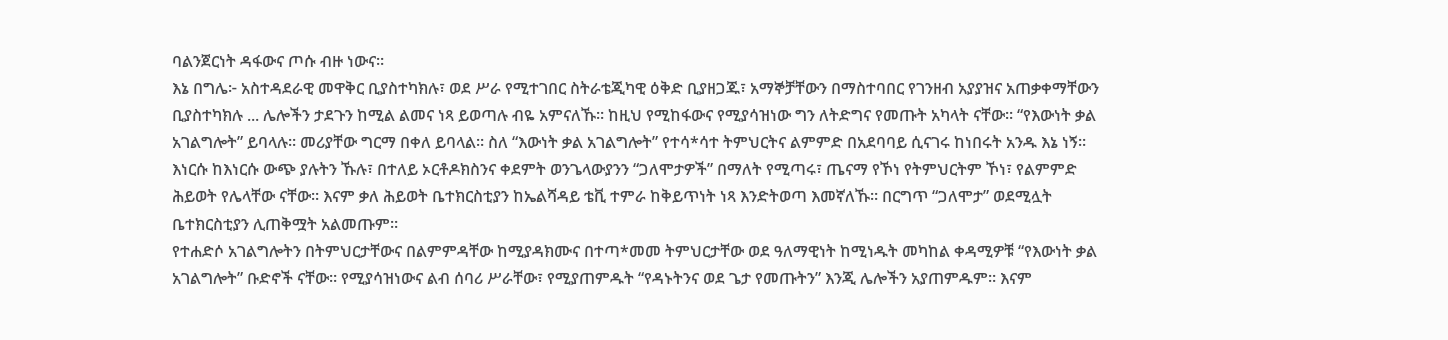ባልንጀርነት ዳፋውና ጦሱ ብዙ ነውና።
እኔ በግሌ፦ አስተዳደራዊ መዋቅር ቢያስተካክሉ፣ ወደ ሥራ የሚተገበር ስትራቴጂካዊ ዕቅድ ቢያዘጋጁ፣ አማኞቻቸውን በማስተባበር የገንዘብ አያያዝና አጠቃቀማቸውን ቢያስተካክሉ ... ሌሎችን ታደጉን ከሚል ልመና ነጻ ይወጣሉ ብዬ አምናለኹ። ከዚህ የሚከፋውና የሚያሳዝነው ግን ለትድግና የመጡት አካላት ናቸው። “የእውነት ቃል አገልግሎት” ይባላሉ። መሪያቸው ግርማ በቀለ ይባላል። ስለ “እውነት ቃል አገልግሎት” የተሳ*ሳተ ትምህርትና ልምምድ በአደባባይ ሲናገሩ ከነበሩት አንዱ እኔ ነኝ። እነርሱ ከእነርሱ ውጭ ያሉትን ኹሉ፣ በተለይ ኦርቶዶክስንና ቀደምት ወንጌላውያንን “ጋለሞታዎች” በማለት የሚጣሩ፣ ጤናማ የኾነ የትምህርትም ኾነ፣ የልምምድ ሕይወት የሌላቸው ናቸው። እናም ቃለ ሕይወት ቤተክርስቲያን ከኤልሻዳይ ቴቪ ተምራ ከቅይጥነት ነጻ እንድትወጣ እመኛለኹ። በርግጥ “ጋለሞታ” ወደሚሏት ቤተክርስቲያን ሊጠቅሟት አልመጡም።
የተሐድሶ አገልግሎትን በትምህርታቸውና በልምምዳቸው ከሚያዳክሙና በተጣ*መመ ትምህርታቸው ወደ ዓለማዊነት ከሚነዱት መካከል ቀዳሚዎቹ “የእውነት ቃል አገልግሎት” ቡድኖች ናቸው። የሚያሳዝነውና ልብ ሰባሪ ሥራቸው፣ የሚያጠምዱት “የዳኑትንና ወደ ጌታ የመጡትን” እንጂ ሌሎችን አያጠምዱም። እናም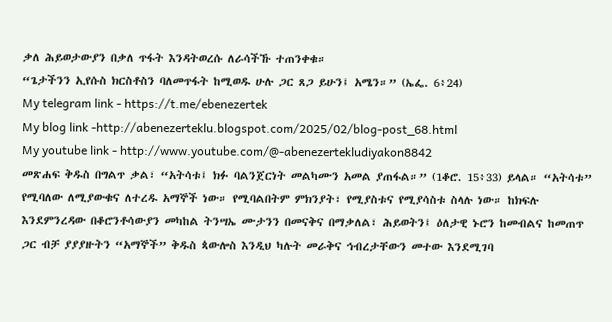ቃለ ሕይወታውያን በቃለ ጥፋት እንዳትወረሱ ለራሳችኹ ተጠንቀቁ።
“ጌታችንን ኢየሱስ ክርስቶስን ባለመጥፋት ከሚወዱ ሁሉ ጋር ጸጋ ይሁን፤ አሜን።” (ኤፌ. 6፥24)
My telegram link - https://t.me/ebenezertek
My blog link -http://abenezerteklu.blogspot.com/2025/02/blog-post_68.html
My youtube link - http://www.youtube.com/@-abenezertekludiyakon8842
መጽሐፍ ቅዱስ በግልጥ ቃል፣ “አትሳቱ፤ ክፉ ባልንጀርነት መልካሙን አመል ያጠፋል።” (1ቆሮ. 15፥33) ይላል። “አትሳቱ” የሚባለው ለሚያውቁና ለተረዱ አማኞች ነው። የሚባልበትም ምክንያት፣ የሚያስቱና የሚያሳስቱ ስላሉ ነው። ከክፍሉ እንደምንረዳው በቆሮንቶሳውያን መካከል ትንሣኤ ሙታንን በመናቅና በማቃለል፣ ሕይወትን፤ ዕለታዊ ኑሮን ከመብልና ከመጠጥ ጋር ብቻ ያያያዙትን “አማኞች” ቅዱስ ጳውሎስ እንዲህ ካሉት መራቅና ኅብረታቸውን መተው እንደሚገባ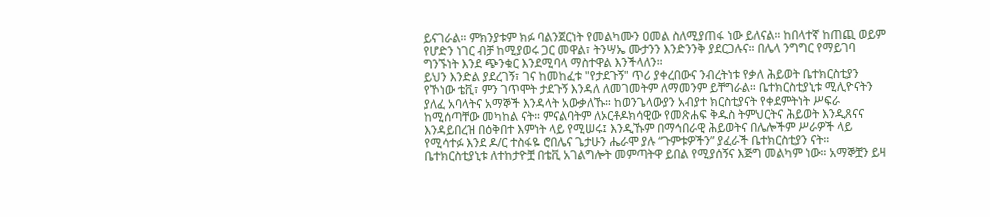ይናገራል። ምክንያቱም ክፉ ባልንጀርነት የመልካሙን ዐመል ስለሚያጠፋ ነው ይለናል። ከበላተኛ ከጠጪ ወይም የሆድን ነገር ብቻ ከሚያወሩ ጋር መዋል፣ ትንሣኤ ሙታንን እንድንንቅ ያደርጋሉና። በሌላ ንግግር የማይገባ ግንኙነት እንደ ጭንቁር እንደሚባላ ማስተዋል እንችላለን።
ይህን እንድል ያደረገኝ፣ ገና ከመከፈቱ "የታደጉኝ" ጥሪ ያቀረበውና ንብረትነቱ የቃለ ሕይወት ቤተክርስቲያን የኾነው ቴቪ፣ ምን ገጥሞት ታደጉኝ እንዳለ ለመገመትም ለማመንም ይቸግራል። ቤተክርስቲያኒቱ ሚሊዮናትን ያለፈ አባላትና አማኞች እንዳላት አውቃለኹ። ከወንጌላውያን አብያተ ክርስቲያናት የቀደምትነት ሥፍራ ከሚሰጣቸው መካከል ናት። ምናልባትም ለኦርቶዶክሳዊው የመጽሐፍ ቅዱስ ትምህርትና ሕይወት እንዲጸናና እንዳይበረዝ በዕቅበተ እምነት ላይ የሚሠሩ፤ እንዲኹም በማኅበራዊ ሕይወትና በሌሎችም ሥራዎች ላይ የሚሳተፉ እንደ ዶ/ር ተስፋዬ ሮበሌና ጌታሁን ሔራሞ ያሉ “ጉምቱዎችን” ያፈራች ቤተክርስቲያን ናት።
ቤተክርስቲያኒቱ ለተከታዮቿ በቴቪ አገልግሎት መምጣትዋ ይበል የሚያሰኝና እጅግ መልካም ነው። አማኞቿን ይዛ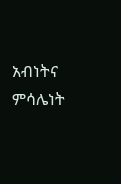አብነትና ምሳሌነት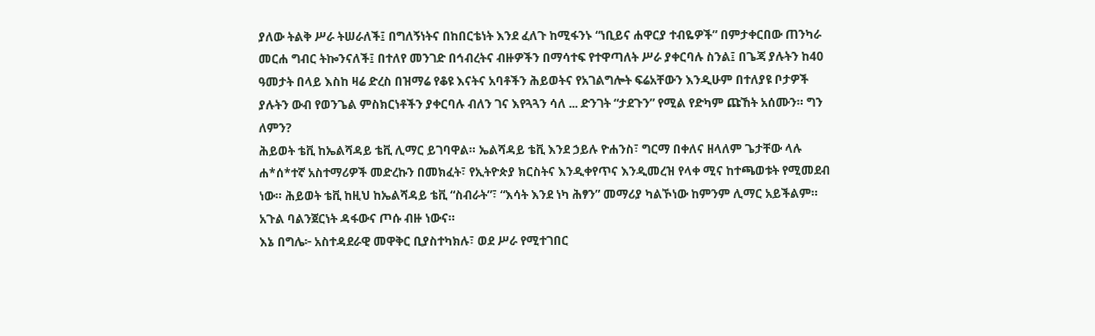ያለው ትልቅ ሥራ ትሠራለች፤ በግለኝነትና በከበርቴነት እንደ ፈለጉ ከሚፋንኑ “ነቢይና ሐዋርያ ተብዬዎች” በምታቀርበው ጠንካራ መርሐ ግብር ትኰንናለች፤ በተለየ መንገድ በኅብረትና ብዙዎችን በማሳተፍ የተዋጣለት ሥራ ያቀርባሉ ስንል፤ በጌጃ ያሉትን ከ40 ዓመታት በላይ እስከ ዛሬ ድረስ በዝማሬ የቆዩ እናትና አባቶችን ሕይወትና የአገልግሎት ፍሬአቸውን እንዲሁም በተለያዩ ቦታዎች ያሉትን ውብ የወንጌል ምስክርነቶችን ያቀርባሉ ብለን ገና እየጓጓን ሳለ ... ድንገት “ታደጉን” የሚል የድካም ጩኸት አሰሙን። ግን ለምን?
ሕይወት ቴቪ ከኤልሻዳይ ቴቪ ሊማር ይገባዋል። ኤልሻዳይ ቴቪ እንደ ኃይሉ ዮሐንስ፣ ግርማ በቀለና ዘላለም ጌታቸው ላሉ ሐ*ሰ*ተኛ አስተማሪዎች መድረኩን በመክፈት፣ የኢትዮጵያ ክርስትና እንዲቀየጥና እንዲመረዝ የላቀ ሚና ከተጫወቱት የሚመደብ ነው። ሕይወት ቴቪ ከዚህ ከኤልሻዳይ ቴቪ “ስብራት”፣ “እሳት እንደ ነካ ሕፃን” መማሪያ ካልኾነው ከምንም ሊማር አይችልም። አጉል ባልንጀርነት ዳፋውና ጦሱ ብዙ ነውና።
እኔ በግሌ፦ አስተዳደራዊ መዋቅር ቢያስተካክሉ፣ ወደ ሥራ የሚተገበር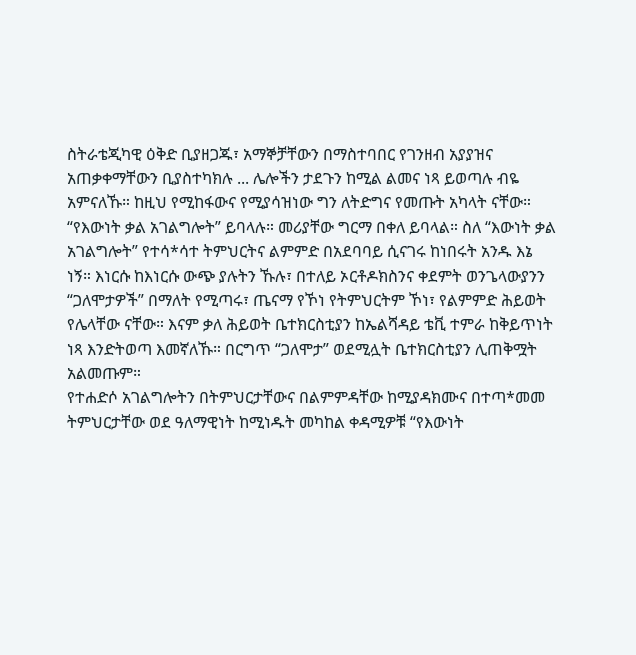ስትራቴጂካዊ ዕቅድ ቢያዘጋጁ፣ አማኞቻቸውን በማስተባበር የገንዘብ አያያዝና አጠቃቀማቸውን ቢያስተካክሉ ... ሌሎችን ታደጉን ከሚል ልመና ነጻ ይወጣሉ ብዬ አምናለኹ። ከዚህ የሚከፋውና የሚያሳዝነው ግን ለትድግና የመጡት አካላት ናቸው። “የእውነት ቃል አገልግሎት” ይባላሉ። መሪያቸው ግርማ በቀለ ይባላል። ስለ “እውነት ቃል አገልግሎት” የተሳ*ሳተ ትምህርትና ልምምድ በአደባባይ ሲናገሩ ከነበሩት አንዱ እኔ ነኝ። እነርሱ ከእነርሱ ውጭ ያሉትን ኹሉ፣ በተለይ ኦርቶዶክስንና ቀደምት ወንጌላውያንን “ጋለሞታዎች” በማለት የሚጣሩ፣ ጤናማ የኾነ የትምህርትም ኾነ፣ የልምምድ ሕይወት የሌላቸው ናቸው። እናም ቃለ ሕይወት ቤተክርስቲያን ከኤልሻዳይ ቴቪ ተምራ ከቅይጥነት ነጻ እንድትወጣ እመኛለኹ። በርግጥ “ጋለሞታ” ወደሚሏት ቤተክርስቲያን ሊጠቅሟት አልመጡም።
የተሐድሶ አገልግሎትን በትምህርታቸውና በልምምዳቸው ከሚያዳክሙና በተጣ*መመ ትምህርታቸው ወደ ዓለማዊነት ከሚነዱት መካከል ቀዳሚዎቹ “የእውነት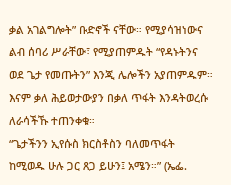ቃል አገልግሎት” ቡድኖች ናቸው። የሚያሳዝነውና ልብ ሰባሪ ሥራቸው፣ የሚያጠምዱት “የዳኑትንና ወደ ጌታ የመጡትን” እንጂ ሌሎችን አያጠምዱም። እናም ቃለ ሕይወታውያን በቃለ ጥፋት እንዳትወረሱ ለራሳችኹ ተጠንቀቁ።
“ጌታችንን ኢየሱስ ክርስቶስን ባለመጥፋት ከሚወዱ ሁሉ ጋር ጸጋ ይሁን፤ አሜን።” (ኤፌ.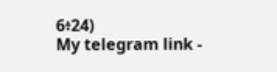6፥24)
My telegram link -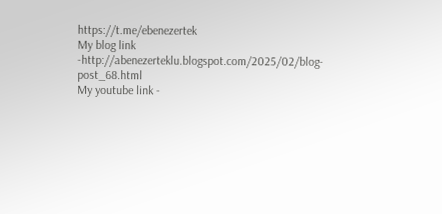https://t.me/ebenezertek
My blog link -http://abenezerteklu.blogspot.com/2025/02/blog-post_68.html
My youtube link -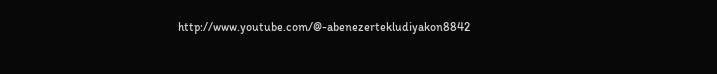http://www.youtube.com/@-abenezertekludiyakon8842